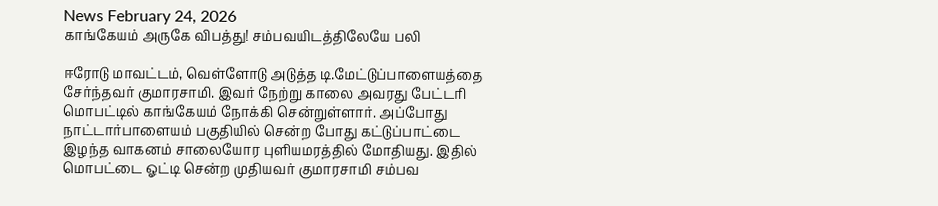News February 24, 2026
காங்கேயம் அருகே விபத்து! சம்பவயிடத்திலேயே பலி

ஈரோடு மாவட்டம், வெள்ளோடு அடுத்த டி.மேட்டுப்பாளையத்தை சேர்ந்தவர் குமாரசாமி. இவர் நேற்று காலை அவரது பேட்டரி மொபட்டில் காங்கேயம் நோக்கி சென்றுள்ளார். அப்போது நாட்டார்பாளையம் பகுதியில் சென்ற போது கட்டுப்பாட்டை இழந்த வாகனம் சாலையோர புளியமரத்தில் மோதியது. இதில் மொபட்டை ஓட்டி சென்ற முதியவர் குமாரசாமி சம்பவ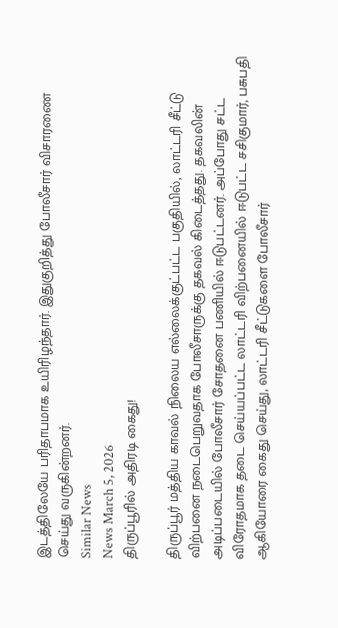இடத்திலேயே பரிதாபமாக உயிரிழந்தார். இதுகுறித்து போலீசார் விசாரணை செய்து வருகின்றனர்.
Similar News
News March 5, 2026
திருப்பூரில் அதிரடி கைது!

திருப்பூர் மத்திய காவல் நிலைய எல்லைக்குட்பட்ட பகுதியில், லாட்டரி சீட்டு விற்பனை நடைபெறுவதாக போலீசாருக்கு தகவல் கிடைத்தது. தகவலின் அடிப்படையில் போலீசார் சோதனை பணியில் ஈடுபட்டனர். அப்போது சட்ட விரோதமாக தடை செய்யப்பட்ட லாட்டரி விற்பனையில் ஈடுபட்ட சசிகுமார், பசுபதி ஆகியோரை கைது செய்து, லாட்டரி சீட்டுகளை போலீசார்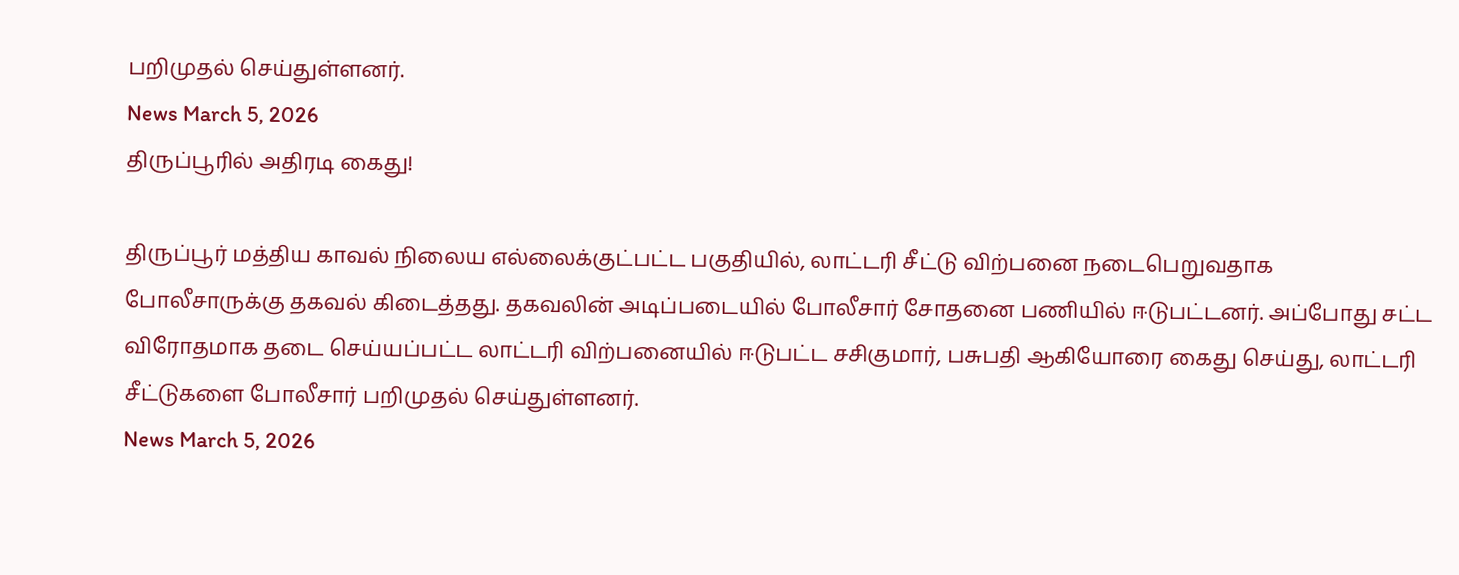பறிமுதல் செய்துள்ளனர்.
News March 5, 2026
திருப்பூரில் அதிரடி கைது!

திருப்பூர் மத்திய காவல் நிலைய எல்லைக்குட்பட்ட பகுதியில், லாட்டரி சீட்டு விற்பனை நடைபெறுவதாக போலீசாருக்கு தகவல் கிடைத்தது. தகவலின் அடிப்படையில் போலீசார் சோதனை பணியில் ஈடுபட்டனர். அப்போது சட்ட விரோதமாக தடை செய்யப்பட்ட லாட்டரி விற்பனையில் ஈடுபட்ட சசிகுமார், பசுபதி ஆகியோரை கைது செய்து, லாட்டரி சீட்டுகளை போலீசார் பறிமுதல் செய்துள்ளனர்.
News March 5, 2026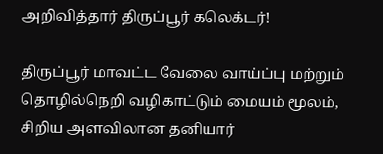அறிவித்தார் திருப்பூர் கலெக்டர்!

திருப்பூர் மாவட்ட வேலை வாய்ப்பு மற்றும் தொழில்நெறி வழிகாட்டும் மையம் மூலம், சிறிய அளவிலான தனியார்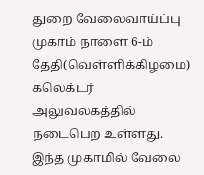துறை வேலைவாய்ப்பு முகாம் நாளை 6-ம் தேதி(வெள்ளிக்கிழமை) கலெக்டர் அலுவலகத்தில் நடைபெற உள்ளது. இந்த முகாமில் வேலை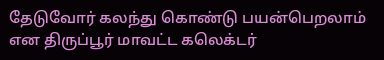தேடுவோர் கலந்து கொண்டு பயன்பெறலாம் என திருப்பூர் மாவட்ட கலெக்டர்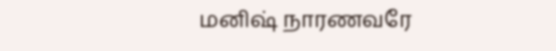மனிஷ் நாரணவரே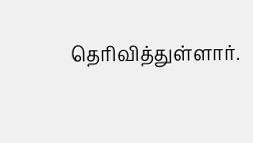தெரிவித்துள்ளார்.